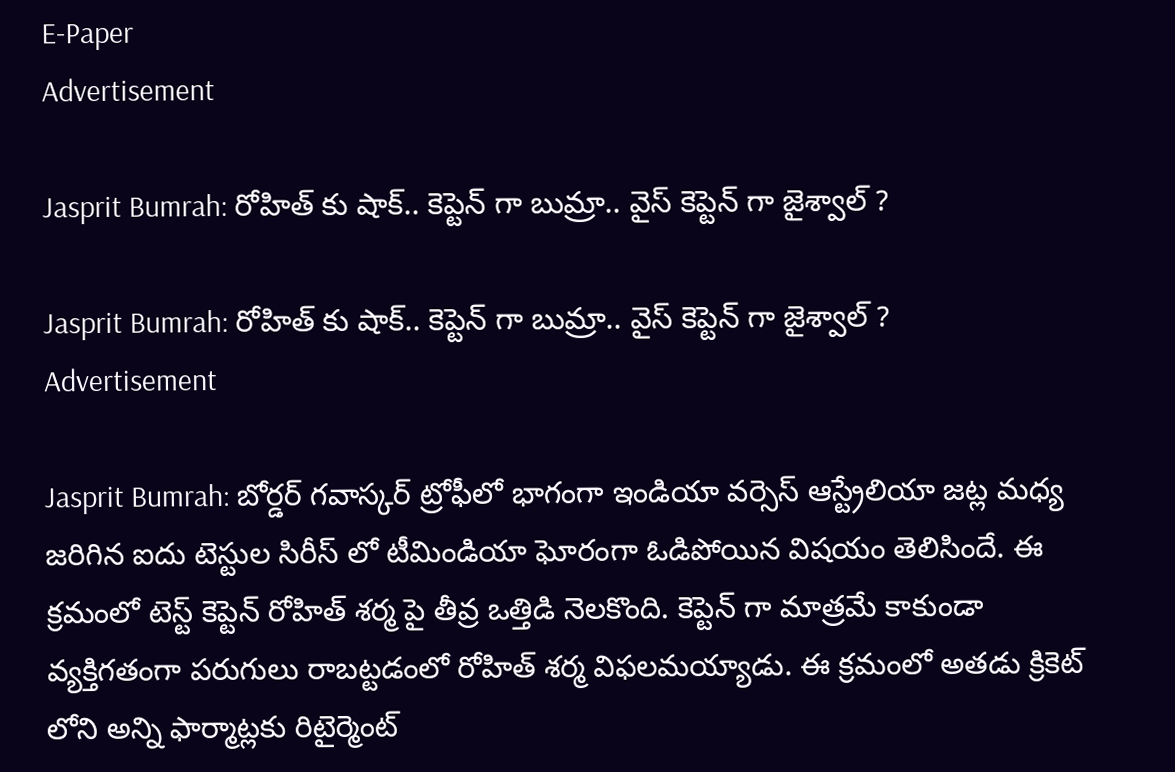E-Paper
Advertisement

Jasprit Bumrah: రోహిత్ కు షాక్.. కెప్టెన్‌ గా బుమ్రా.. వైస్‌ కెప్టెన్‌ గా జైశ్వాల్‌ ?

Jasprit Bumrah: రోహిత్ కు షాక్.. కెప్టెన్‌ గా బుమ్రా.. వైస్‌ కెప్టెన్‌ గా జైశ్వాల్‌ ?
Advertisement

Jasprit Bumrah: బోర్డర్ గవాస్కర్ ట్రోఫీలో భాగంగా ఇండియా వర్సెస్ ఆస్ట్రేలియా జట్ల మధ్య జరిగిన ఐదు టెస్టుల సిరీస్ లో టీమిండియా ఘోరంగా ఓడిపోయిన విషయం తెలిసిందే. ఈ క్రమంలో టెస్ట్ కెప్టెన్ రోహిత్ శర్మ పై తీవ్ర ఒత్తిడి నెలకొంది. కెప్టెన్ గా మాత్రమే కాకుండా వ్యక్తిగతంగా పరుగులు రాబట్టడంలో రోహిత్ శర్మ విఫలమయ్యాడు. ఈ క్రమంలో అతడు క్రికెట్ లోని అన్ని ఫార్మాట్లకు రిటైర్మెంట్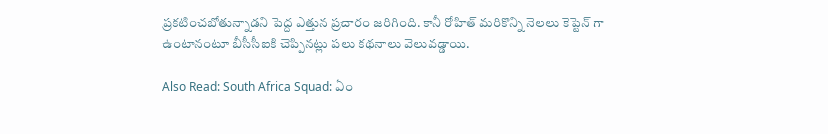ప్రకటించబోతున్నాడని పెద్ద ఎత్తున ప్రచారం జరిగింది. కానీ రోహిత్ మరికొన్ని నెలలు కెప్టెన్ గా ఉంటానంటూ బీసీసీఐకి చెప్పినట్లు పలు కథనాలు వెలువడ్డాయి.

Also Read: South Africa Squad: ఏం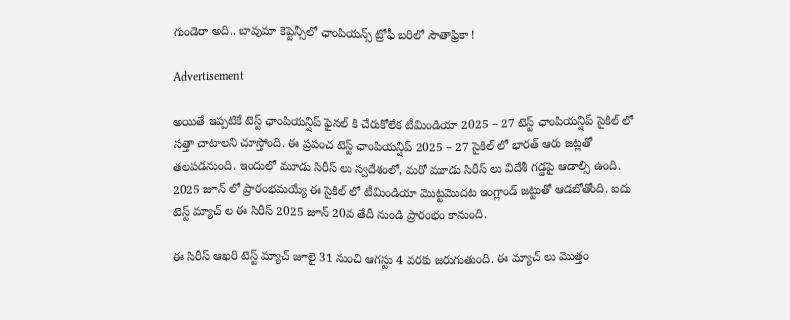గుండెరా అది.. బావుమా కెప్టెన్సీలో ఛాంపియన్స్ ట్రోఫీ బరిలో సౌతాఫ్రికా !

Advertisement

అయితే ఇప్పటికే టెస్ట్ ఛాంపియన్షిప్ ఫైనల్ కి చేరుకోలేక టీమిండియా 2025 – 27 టెస్ట్ ఛాంపియన్షిప్ సైకిల్ లో సత్తా చాటాలని చూస్తోంది. ఈ ప్రపంచ టెస్ట్ ఛాంపియన్షిప్ 2025 – 27 సైకిల్ లో భారత్ ఆరు జట్లతో తలపడనుంది. ఇందులో మూడు సిరీస్ లు స్వదేశంలో, మరో మూడు సిరీస్ లు విదేశీ గడ్డపై ఆడాల్సి ఉంది. 2025 జూన్ లో ప్రారంభమయ్యే ఈ సైకిల్ లో టీమిండియా మొట్టమొదట ఇంగ్లాండ్ జట్టుతో ఆడబోతోంది. ఐదు టెస్ట్ మ్యాచ్ ల ఈ సిరీస్ 2025 జూన్ 20వ తేదీ నుండి ప్రారంభం కానుంది.

ఈ సిరీస్ ఆఖరి టెస్ట్ మ్యాచ్ జూలై 31 నుంచి ఆగస్టు 4 వరకు జరుగుతుంది. ఈ మ్యాచ్ లు మొత్తం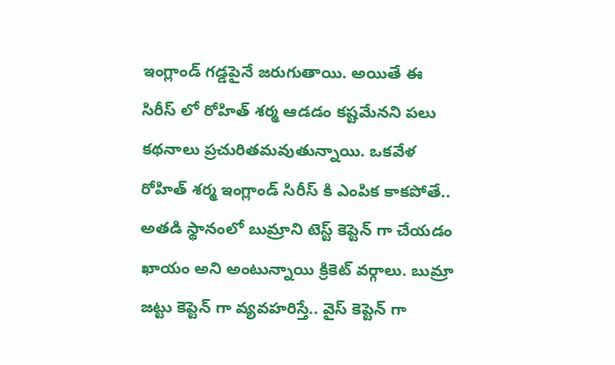ఇంగ్లాండ్ గడ్డపైనే జరుగుతాయి. అయితే ఈ సిరీస్ లో రోహిత్ శర్మ ఆడడం కష్టమేనని పలు కథనాలు ప్రచురితమవుతున్నాయి. ఒకవేళ రోహిత్ శర్మ ఇంగ్లాండ్ సిరీస్ కి ఎంపిక కాకపోతే.. అతడి స్థానంలో బుమ్రాని టెస్ట్ కెప్టెన్ గా చేయడం ఖాయం అని అంటున్నాయి క్రికెట్ వర్గాలు. బుమ్రా జట్టు కెప్టెన్ గా వ్యవహరిస్తే.. వైస్ కెప్టెన్ గా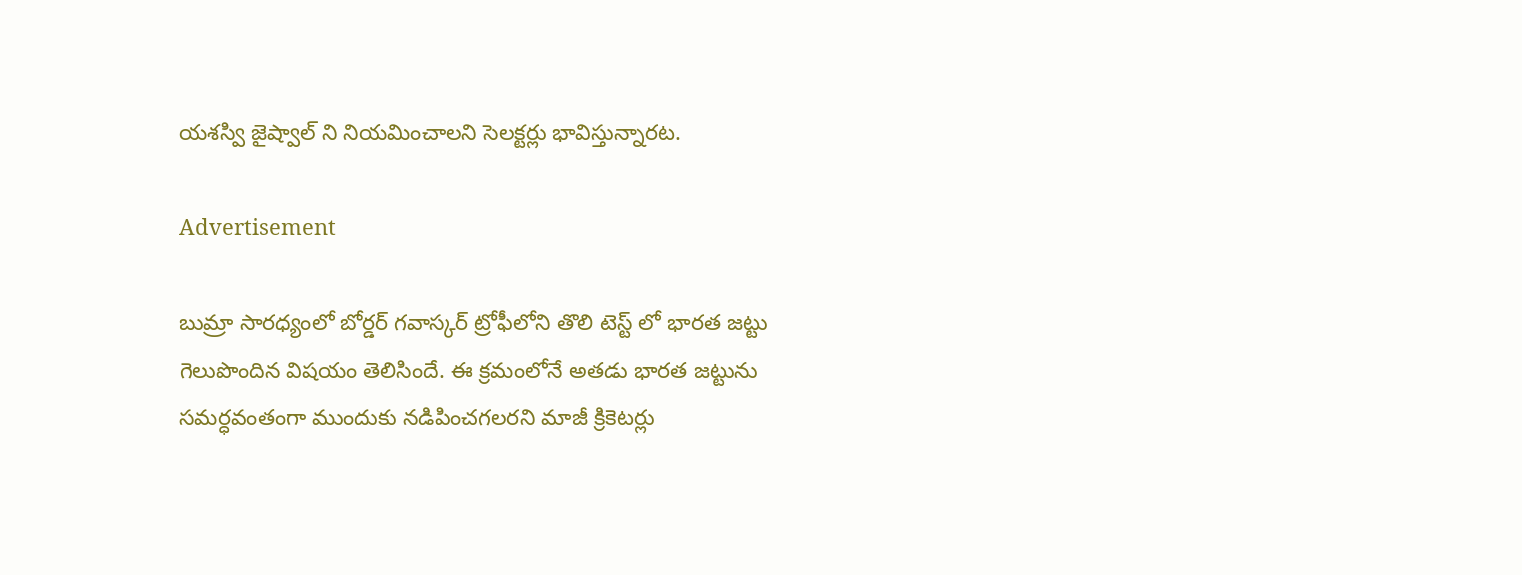యశస్వి జైష్వాల్ ని నియమించాలని సెలక్టర్లు భావిస్తున్నారట.

Advertisement

బుమ్రా సారధ్యంలో బోర్డర్ గవాస్కర్ ట్రోఫీలోని తొలి టెస్ట్ లో భారత జట్టు గెలుపొందిన విషయం తెలిసిందే. ఈ క్రమంలోనే అతడు భారత జట్టును సమర్ధవంతంగా ముందుకు నడిపించగలరని మాజీ క్రికెటర్లు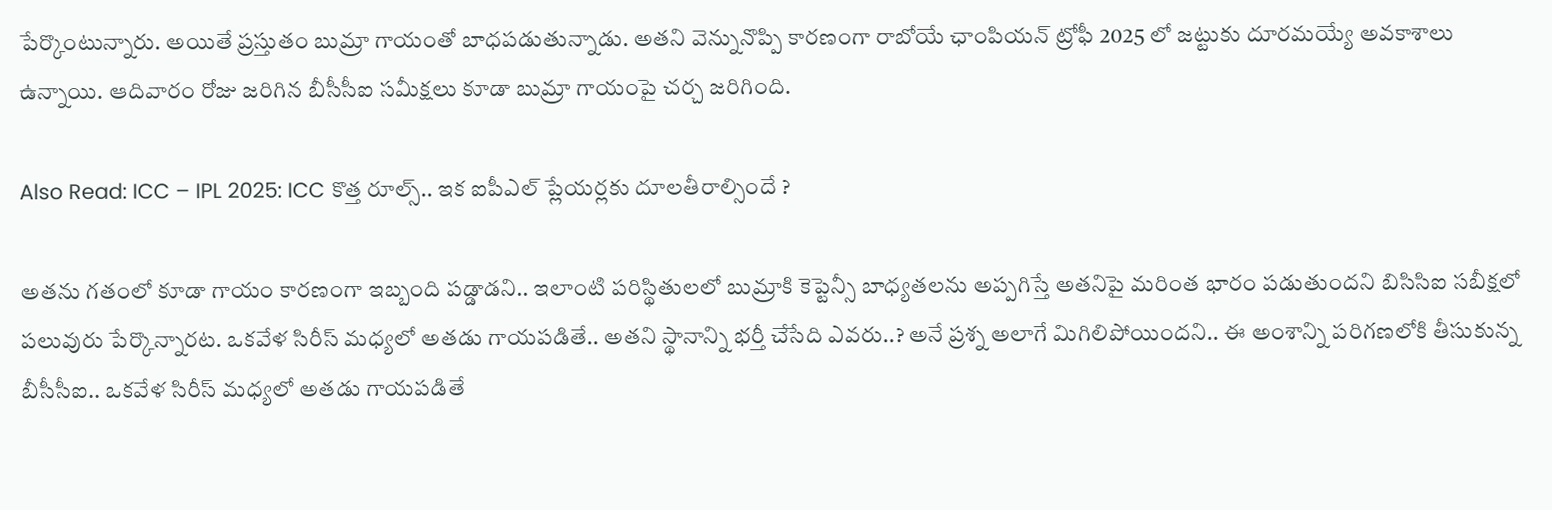పేర్కొంటున్నారు. అయితే ప్రస్తుతం బుమ్రా గాయంతో బాధపడుతున్నాడు. అతని వెన్నునొప్పి కారణంగా రాబోయే ఛాంపియన్ ట్రోఫీ 2025 లో జట్టుకు దూరమయ్యే అవకాశాలు ఉన్నాయి. ఆదివారం రోజు జరిగిన బీసీసీఐ సమీక్షలు కూడా బుమ్రా గాయంపై చర్చ జరిగింది.

Also Read: ICC – IPL 2025: ICC కొత్త రూల్స్‌.. ఇక ఐపీఎల్‌ ప్లేయర్లకు దూలతీరాల్సిందే ?

అతను గతంలో కూడా గాయం కారణంగా ఇబ్బంది పడ్డాడని.. ఇలాంటి పరిస్థితులలో బుమ్రాకి కెప్టెన్సీ బాధ్యతలను అప్పగిస్తే అతనిపై మరింత భారం పడుతుందని బిసిసిఐ సబీక్షలో పలువురు పేర్కొన్నారట. ఒకవేళ సిరీస్ మధ్యలో అతడు గాయపడితే.. అతని స్థానాన్ని భర్తీ చేసేది ఎవరు..? అనే ప్రశ్న అలాగే మిగిలిపోయిందని.. ఈ అంశాన్ని పరిగణలోకి తీసుకున్న బీసీసీఐ.. ఒకవేళ సిరీస్ మధ్యలో అతడు గాయపడితే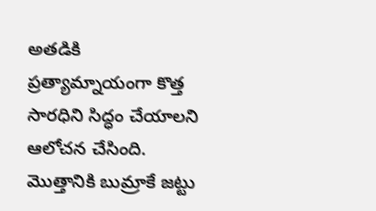అతడికి ప్రత్యామ్నాయంగా కొత్త సారధిని సిద్ధం చేయాలని ఆలోచన చేసింది. మొత్తానికి బుమ్రాకే జట్టు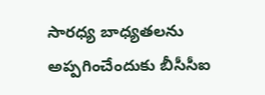సారధ్య బాధ్యతలను అప్పగించేందుకు బీసీసీఐ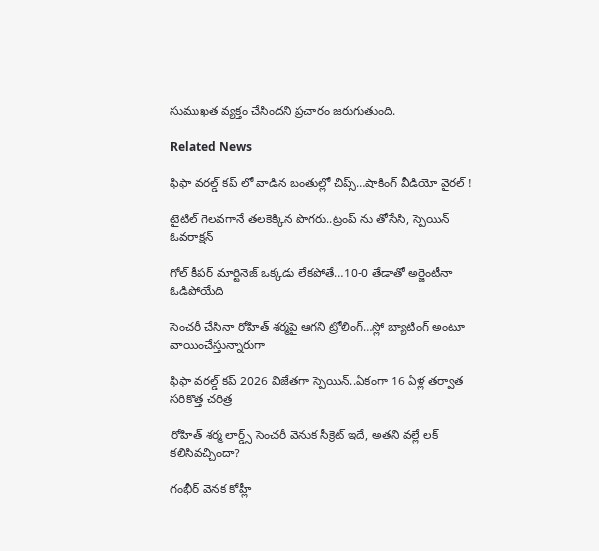సుముఖత వ్యక్తం చేసిందని ప్రచారం జరుగుతుంది.

Related News

ఫిఫా వ‌ర‌ల్డ్ క‌ప్ లో వాడిన‌ బంతుల్లో చిప్స్…షాకింగ్ వీడియో వైర‌ల్ !

టైటిల్ గెల‌వ‌గానే త‌ల‌కెక్కిన పొగ‌రు..ట్రంప్ ను తోసేసి, స్పెయిన్ ఓవ‌రాక్ష‌న్‌

గోల్ కీపర్ మార్టినెజ్ ఒక్క‌డు లేక‌పోతే…10-0 తేడాతో అర్జెంటీనా ఓడిపోయేది

సెంచ‌రీ చేసినా రోహిత్ శ‌ర్మ‌పై ఆగ‌ని ట్రోలింగ్…స్లో బ్యాటింగ్ అంటూ వాయించేస్తున్నారుగా

ఫిఫా వ‌ర‌ల్డ్ క‌ప్ 2026 విజేతగా స్పెయిన్‌..ఏకంగా 16 ఏళ్ల త‌ర్వాత స‌రికొత్త చ‌రిత్ర‌

రోహిత్ శ‌ర్మ లార్డ్స్ సెంచ‌రీ వెనుక సీక్రెట్ ఇదే, అత‌ని వ‌ల్లే ల‌క్ క‌లిసివ‌చ్చిందా?

గంభీర్ వెనక కోహ్లీ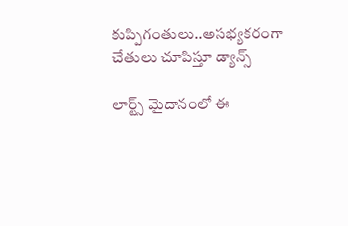కుప్పిగంతులు..అస‌భ్యక‌రంగా చేతులు చూపిస్తూ డ్యాన్స్

లార్ట్స్ మైదానంలో ఈ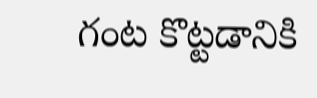గంట కొట్ట‌డానికి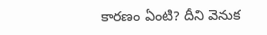కార‌ణం ఏంటి? దీని వెనుక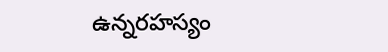ఉన్న‌ర‌హ‌స్యం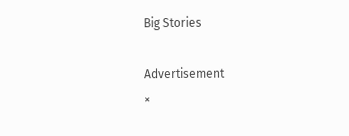Big Stories

Advertisement
×